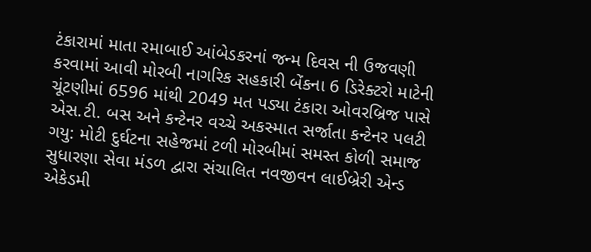ટંકારામાં માતા રમાબાઈ આંબેડકરનાં જન્મ દિવસ ની ઉજવણી કરવામાં આવી મોરબી નાગરિક સહકારી બેંકના 6 ડિરેક્ટરો માટેની ચૂંટણીમાં 6596 માંથી 2049 મત પડ્યા ટંકારા ઓવરબ્રિજ પાસે એસ.ટી. બસ અને કન્ટેનર વચ્ચે અકસ્માત સર્જાતા કન્ટેનર પલટી ગયુ: મોટી દુર્ઘટના સહેજમાં ટળી મોરબીમાં સમસ્ત કોળી સમાજ સુધારણા સેવા મંડળ દ્વારા સંચાલિત નવજીવન લાઈબ્રેરી એન્ડ એકેડમી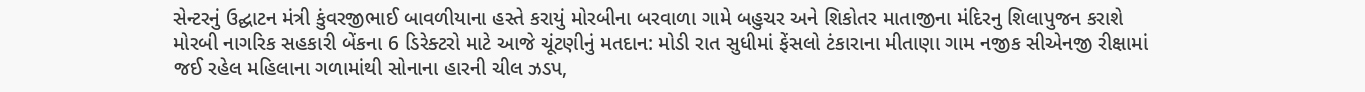સેન્ટરનું ઉદ્ઘાટન મંત્રી કુંવરજીભાઈ બાવળીયાના હસ્તે કરાયું મોરબીના બરવાળા ગામે બહુચર અને શિકોતર માતાજીના મંદિરનુ શિલાપુજન કરાશે મોરબી નાગરિક સહકારી બેંકના 6 ડિરેક્ટરો માટે આજે ચૂંટણીનું મતદાન: મોડી રાત સુધીમાં ફેંસલો ટંકારાના મીતાણા ગામ નજીક સીએનજી રીક્ષામાં જઈ રહેલ મહિલાના ગળામાંથી સોનાના હારની ચીલ ઝડપ,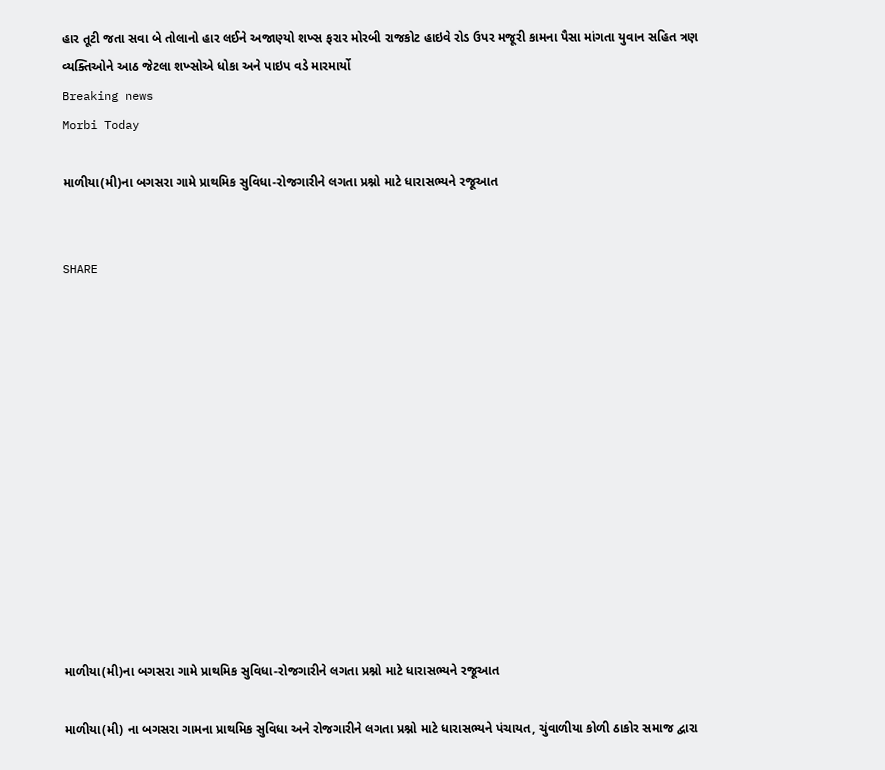હાર તૂટી જતા સવા બે તોલાનો હાર લઈને અજાણ્યો શખ્સ ફરાર મોરબી રાજકોટ હાઇવે રોડ ઉપર મજૂરી કામના પૈસા માંગતા યુવાન સહિત ત્રણ વ્યક્તિઓને આઠ જેટલા શખ્સોએ ધોકા અને પાઇપ વડે મારમાર્યો
Breaking news
Morbi Today

માળીયા(મી)ના બગસરા ગામે પ્રાથમિક સુવિધા-રોજગારીને લગતા પ્રશ્નો માટે ધારાસભ્યને રજૂઆત


SHARE













માળીયા(મી)ના બગસરા ગામે પ્રાથમિક સુવિધા-રોજગારીને લગતા પ્રશ્નો માટે ધારાસભ્યને રજૂઆત

માળીયા(મી) ના બગસરા ગામના પ્રાથમિક સુવિધા અને રોજગારીને લગતા પ્રશ્નો માટે ધારાસભ્યને પંચાયત, ચુંવાળીયા કોળી ઠાકોર સમાજ દ્વારા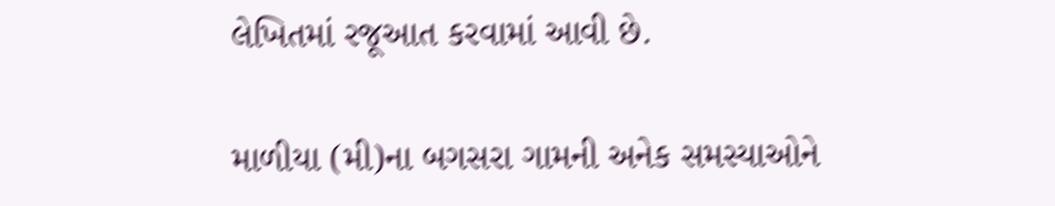લેખિતમાં રજૂઆત કરવામાં આવી છે.

માળીયા (મી)ના બગસરા ગામની અનેક સમસ્યાઓને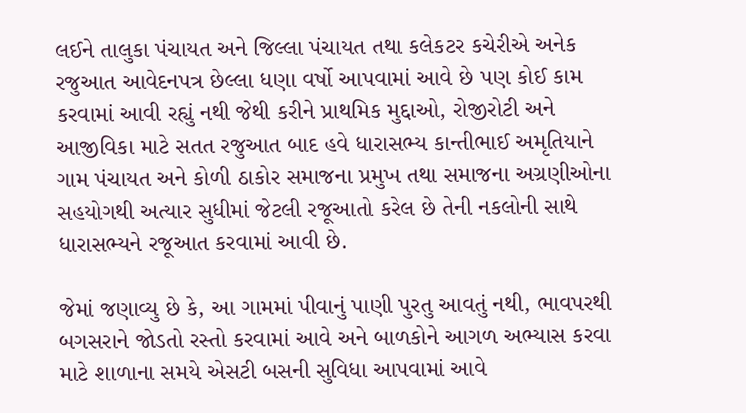લઈને તાલુકા પંચાયત અને જિલ્લા પંચાયત તથા કલેકટર કચેરીએ અનેક રજુઆત આવેદનપત્ર છેલ્લા ધણા વર્ષો આપવામાં આવે છે પણ કોઈ કામ કરવામાં આવી રહ્યું નથી જેથી કરીને પ્રાથમિક મુદ્દાઓ, રોજીરોટી અને આજીવિકા માટે સતત રજુઆત બાદ હવે ધારાસભ્ય કાન્તીભાઈ અમૃતિયાને ગામ પંચાયત અને કોળી ઠાકોર સમાજના પ્રમુખ તથા સમાજના અગ્રણીઓના  સહયોગથી અત્યાર સુધીમાં જેટલી રજૂઆતો કરેલ છે તેની નકલોની સાથે ધારાસભ્યને રજૂઆત કરવામાં આવી છે.

જેમાં જણાવ્યુ છે કે, આ ગામમાં પીવાનું પાણી પુરતુ આવતું નથી, ભાવપરથી બગસરાને જોડતો રસ્તો કરવામાં આવે અને બાળકોને આગળ અભ્યાસ કરવા માટે શાળાના સમયે એસટી બસની સુવિધા આપવામાં આવે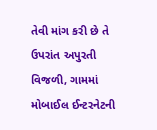તેવી માંગ કરી છે તે ઉપરાંત અપુરતી વિજળી, ગામમાં મોબાઈલ ઈન્ટરનેટની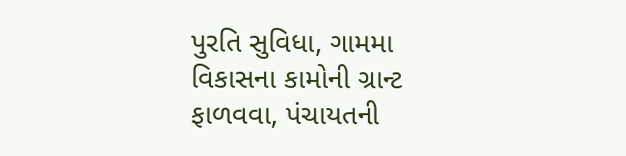પુરતિ સુવિધા, ગામમા વિકાસના કામોની ગ્રાન્ટ ફાળવવા, પંચાયતની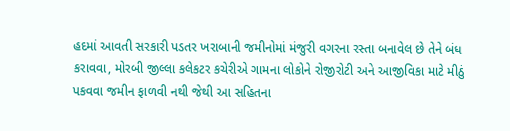હદમાં આવતી સરકારી પડતર ખરાબાની જમીનોમાં મંજુરી વગરના રસ્તા બનાવેલ છે તેને બંધ કરાવવા, મોરબી જીલ્લા કલેકટર કચેરીએ ગામના લોકોને રોજીરોટી અને આજીવિકા માટે મીઠું પકવવા જમીન ફાળવી નથી જેથી આ સહિતના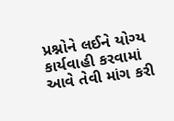પ્રશ્નોને લઈને યોગ્ય કાર્યવાહી કરવામાં આવે તેવી માંગ કરી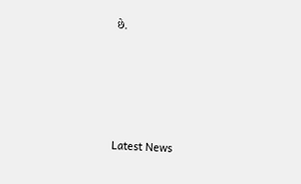છે.






Latest News